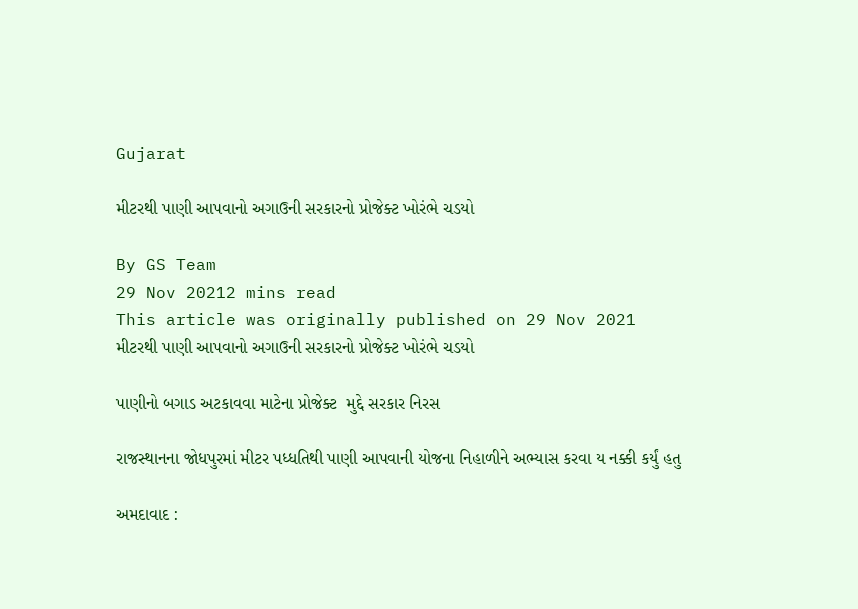Gujarat

મીટરથી પાણી આપવાનો અગાઉની સરકારનો પ્રોજેક્ટ ખોરંભે ચડયો

By GS Team
29 Nov 20212 mins read
This article was originally published on 29 Nov 2021
મીટરથી પાણી આપવાનો અગાઉની સરકારનો પ્રોજેક્ટ ખોરંભે ચડયો

પાણીનો બગાડ અટકાવવા માટેના પ્રોજેક્ટ  મુદ્દે સરકાર નિરસ

રાજસ્થાનના જોધપુરમાં મીટર પધ્ધતિથી પાણી આપવાની યોજના નિહાળીને અભ્યાસ કરવા ય નક્કી કર્યું હતુ

અમદાવાદ :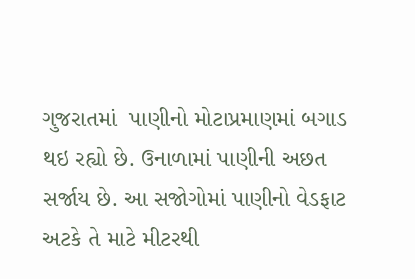ગુજરાતમાં  પાણીનો મોટાપ્રમાણમાં બગાડ થઇ રહ્યો છે. ઉનાળામાં પાણીની અછત સર્જાય છે. આ સજોગોમાં પાણીનો વેડફાટ અટકે તે માટે મીટરથી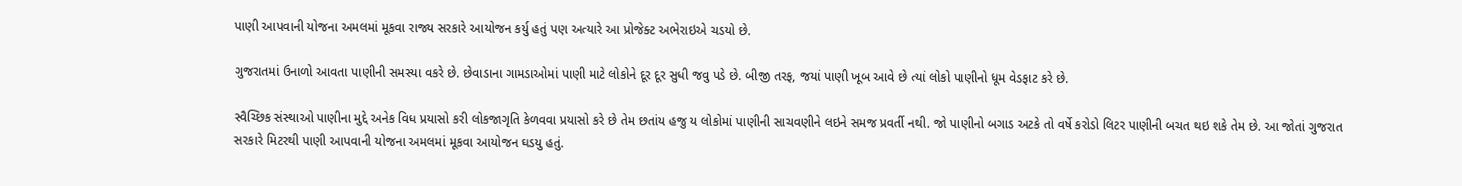પાણી આપવાની યોજના અમલમાં મૂકવા રાજ્ય સરકારે આયોજન કર્યુ હતું પણ અત્યારે આ પ્રોજેક્ટ અભેરાઇએ ચડયો છે.

ગુજરાતમાં ઉનાળો આવતા પાણીની સમસ્યા વકરે છે. છેવાડાના ગામડાઓમાં પાણી માટે લોકોને દૂર દૂર સુધી જવુ પડે છે. બીજી તરફ, જયાં પાણી ખૂબ આવે છે ત્યાં લોકો પાણીનો ધૂમ વેડફાટ કરે છે.

સ્વૈચ્છિક સંસ્થાઓ પાણીના મુદ્દે અનેક વિધ પ્રયાસો કરી લોકજાગૃતિ કેળવવા પ્રયાસો કરે છે તેમ છતાંય હજુ ય લોકોમાં પાણીની સાચવણીને લઇને સમજ પ્રવર્તી નથી. જો પાણીનો બગાડ અટકે તો વર્ષે કરોડો લિટર પાણીની બચત થઇ શકે તેમ છે. આ જોતાં ગુજરાત સરકારે મિટરથી પાણી આપવાની યોજના અમલમાં મૂકવા આયોજન ઘડયુ હતું.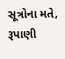સૂત્રોના મતે, રૂપાણી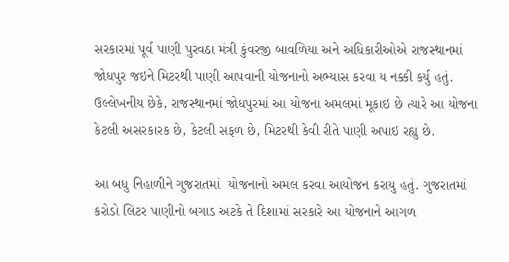સરકારમાં પૂર્વ પાણી પુરવઠા મંત્રી કુંવરજી બાવળિયા અને અધિકારીઓએ રાજસ્થાનમાં જોધપુર જઇને મિટરથી પાણી આપવાની યોજનાનો અભ્યાસ કરવા ય નક્કી કર્યુ હતું. ઉલ્લેખનીય છેકે, રાજસ્થાનમાં જોધપુરમાં આ યોજના અમલમાં મૂકાઇ છે ત્યારે આ યોજના કેટલી અસરકારક છે, કેટલી સફળ છે, મિટરથી કેવી રીતે પાણી અપાઇ રહ્યુ છે.

આ બધુ નિહાળીને ગુજરાતમાં  યોજનાનો અમલ કરવા આયોજન કરાયુ હતું. ગુજરાતમાં કરોડો લિટર પાણીનો બગાડ અટકે તે દિશામાં સરકારે આ યોજનાને આગળ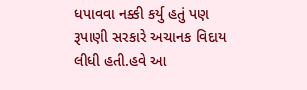ધપાવવા નક્કી કર્યુ હતું પણ રૂપાણી સરકારે અચાનક વિદાય લીધી હતી.હવે આ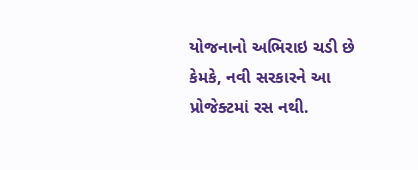યોજનાનો અભિરાઇ ચડી છે કેમકે, નવી સરકારને આ પ્રોજેક્ટમાં રસ નથી.